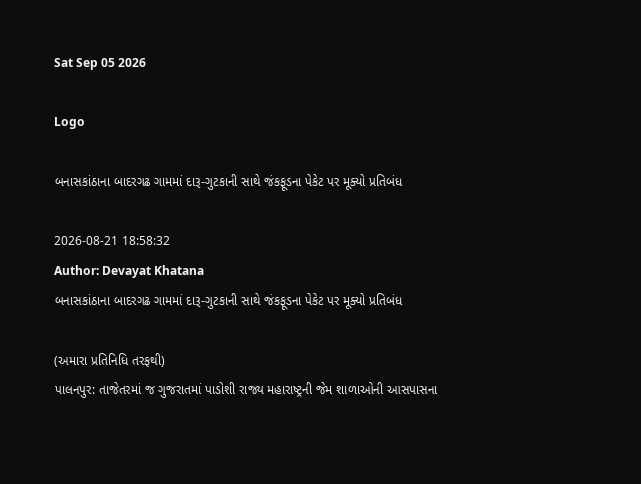Sat Sep 05 2026

Logo

બનાસકાંઠાના બાદરગઢ ગામમાં દારૂ-ગુટકાની સાથે જંકફૂડના પેકેટ પર મૂક્યો પ્રતિબંધ

2026-08-21 18:58:32
Author: Devayat Khatana
બનાસકાંઠાના બાદરગઢ ગામમાં દારૂ-ગુટકાની સાથે જંકફૂડના પેકેટ પર મૂક્યો પ્રતિબંધ

(અમારા પ્રતિનિધિ તરફથી)
પાલનપુર: તાજેતરમાં જ ગુજરાતમાં પાડોશી રાજ્ય મહારાષ્ટ્રની જેમ શાળાઓની આસપાસના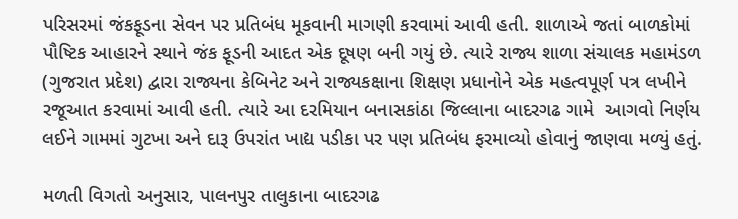પરિસરમાં જંકફૂડના સેવન પર પ્રતિબંધ મૂકવાની માગણી કરવામાં આવી હતી. શાળાએ જતાં બાળકોમાં પૌષ્ટિક આહારને સ્થાને જંક ફૂડની આદત એક દૂષણ બની ગયું છે. ત્યારે રાજ્ય શાળા સંચાલક મહામંડળ (ગુજરાત પ્રદેશ) દ્વારા રાજ્યના કેબિનેટ અને રાજ્યકક્ષાના શિક્ષણ પ્રધાનોને એક મહત્વપૂર્ણ પત્ર લખીને રજૂઆત કરવામાં આવી હતી. ત્યારે આ દરમિયાન બનાસકાંઠા જિલ્લાના બાદરગઢ ગામે  આગવો નિર્ણય લઈને ગામમાં ગુટખા અને દારૂ ઉપરાંત ખાદ્ય પડીકા પર પણ પ્રતિબંધ ફરમાવ્યો હોવાનું જાણવા મળ્યું હતું.

મળતી વિગતો અનુસાર, પાલનપુર તાલુકાના બાદરગઢ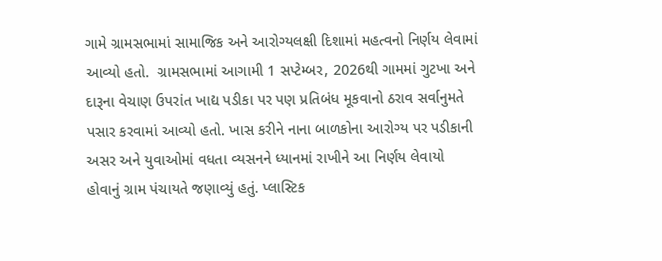ગામે ગ્રામસભામાં સામાજિક અને આરોગ્યલક્ષી દિશામાં મહત્વનો નિર્ણય લેવામાં આવ્યો હતો.  ગ્રામસભામાં આગામી 1 સપ્ટેમ્બર, 2026થી ગામમાં ગુટખા અને દારૂના વેચાણ ઉપરાંત ખાદ્ય પડીકા પર પણ પ્રતિબંધ મૂકવાનો ઠરાવ સર્વાનુમતે પસાર કરવામાં આવ્યો હતો. ખાસ કરીને નાના બાળકોના આરોગ્ય પર પડીકાની અસર અને યુવાઓમાં વધતા વ્યસનને ધ્યાનમાં રાખીને આ નિર્ણય લેવાયો હોવાનું ગ્રામ પંચાયતે જણાવ્યું હતું. પ્લાસ્ટિક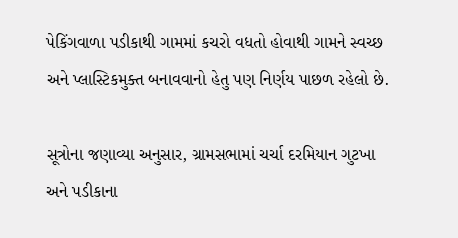પેકિંગવાળા પડીકાથી ગામમાં કચરો વધતો હોવાથી ગામને સ્વચ્છ અને પ્લાસ્ટિકમુક્ત બનાવવાનો હેતુ પણ નિર્ણય પાછળ રહેલો છે.

સૂત્રોના જણાવ્યા અનુસાર, ગ્રામસભામાં ચર્ચા દરમિયાન ગુટખા અને પડીકાના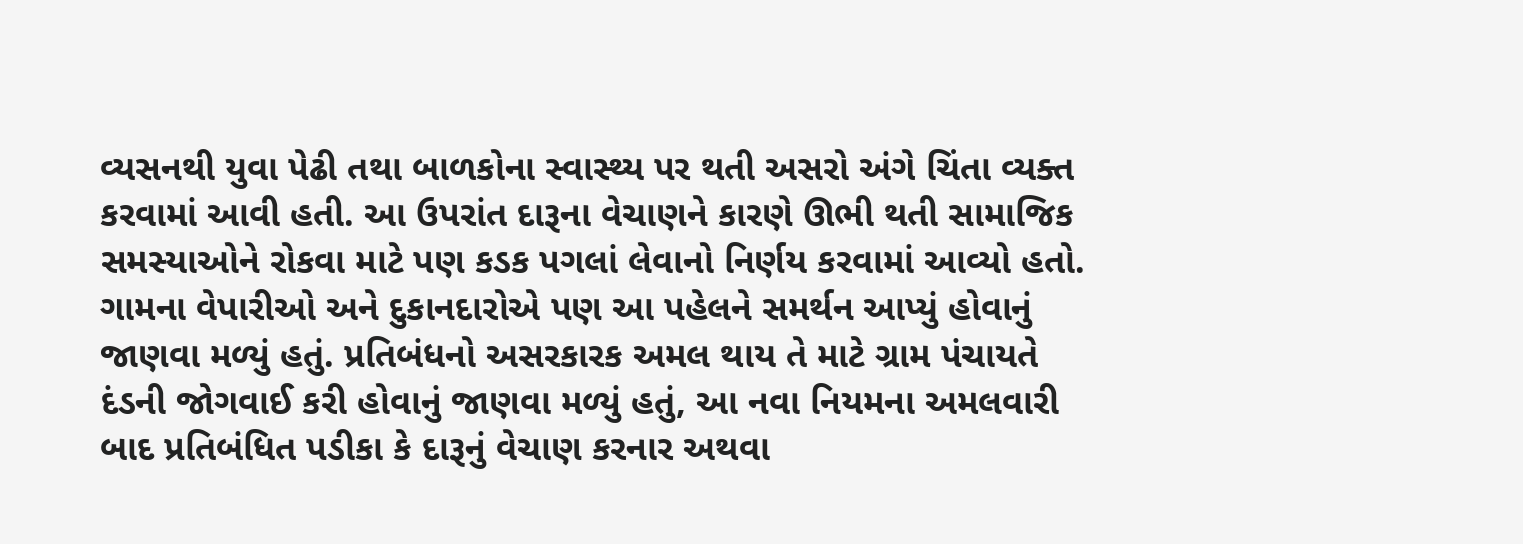વ્યસનથી યુવા પેઢી તથા બાળકોના સ્વાસ્થ્ય પર થતી અસરો અંગે ચિંતા વ્યક્ત કરવામાં આવી હતી. આ ઉપરાંત દારૂના વેચાણને કારણે ઊભી થતી સામાજિક સમસ્યાઓને રોકવા માટે પણ કડક પગલાં લેવાનો નિર્ણય કરવામાં આવ્યો હતો. ગામના વેપારીઓ અને દુકાનદારોએ પણ આ પહેલને સમર્થન આપ્યું હોવાનું જાણવા મળ્યું હતું. પ્રતિબંધનો અસરકારક અમલ થાય તે માટે ગ્રામ પંચાયતે દંડની જોગવાઈ કરી હોવાનું જાણવા મળ્યું હતું, આ નવા નિયમના અમલવારી બાદ પ્રતિબંધિત પડીકા કે દારૂનું વેચાણ કરનાર અથવા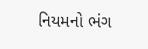નિયમનો ભંગ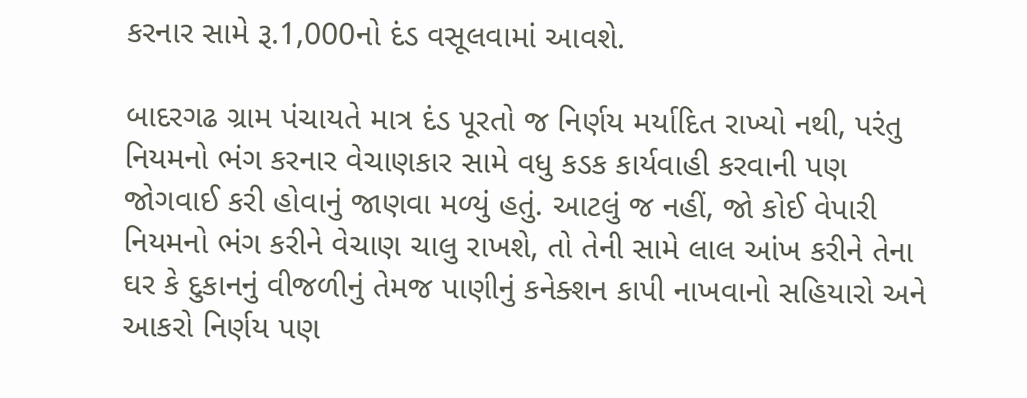કરનાર સામે રૂ.1,000નો દંડ વસૂલવામાં આવશે.

બાદરગઢ ગ્રામ પંચાયતે માત્ર દંડ પૂરતો જ નિર્ણય મર્યાદિત રાખ્યો નથી, પરંતુ નિયમનો ભંગ કરનાર વેચાણકાર સામે વધુ કડક કાર્યવાહી કરવાની પણ જોગવાઈ કરી હોવાનું જાણવા મળ્યું હતું. આટલું જ નહીં, જો કોઈ વેપારી નિયમનો ભંગ કરીને વેચાણ ચાલુ રાખશે, તો તેની સામે લાલ આંખ કરીને તેના ઘર કે દુકાનનું વીજળીનું તેમજ પાણીનું કનેક્શન કાપી નાખવાનો સહિયારો અને આકરો નિર્ણય પણ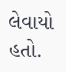લેવાયો હતો.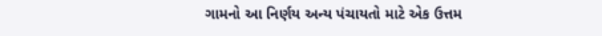ગામનો આ નિર્ણય અન્ય પંચાયતો માટે એક ઉત્તમ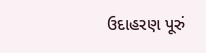ઉદાહરણ પૂરું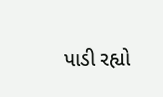પાડી રહ્યો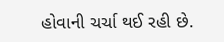હોવાની ચર્ચા થઈ રહી છે.